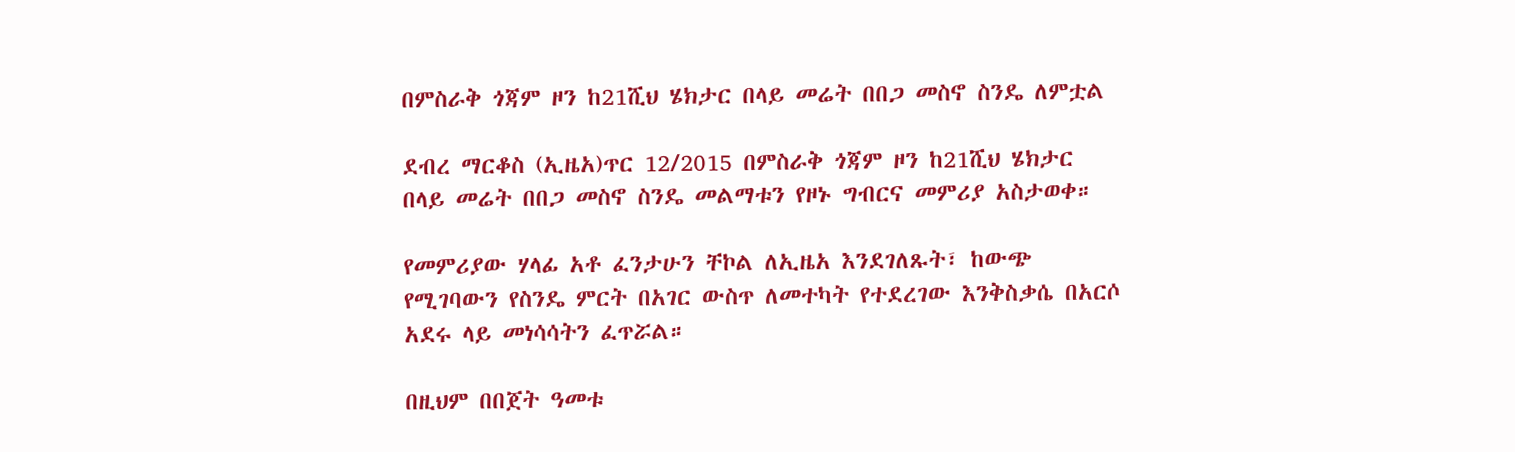በምስራቅ ጎጃም ዞን ከ21ሺህ ሄክታር በላይ መሬት በበጋ መስኖ ስንዴ ለምቷል

ደብረ ማርቆስ (ኢዜአ)ጥር 12/2015 በምስራቅ ጎጃም ዞን ከ21ሺህ ሄክታር በላይ መሬት በበጋ መስኖ ስንዴ መልማቱን የዞኑ ግብርና መምሪያ አስታወቀ።

የመምሪያው ሃላፊ አቶ ፈንታሁን ቸኮል ለኢዜአ እንደገለጹት፣ ከውጭ የሚገባውን የስንዴ ምርት በአገር ውስጥ ለመተካት የተደረገው እንቅስቃሴ በአርሶ አደሩ ላይ መነሳሳትን ፈጥሯል።

በዚህም በበጀት ዓመቱ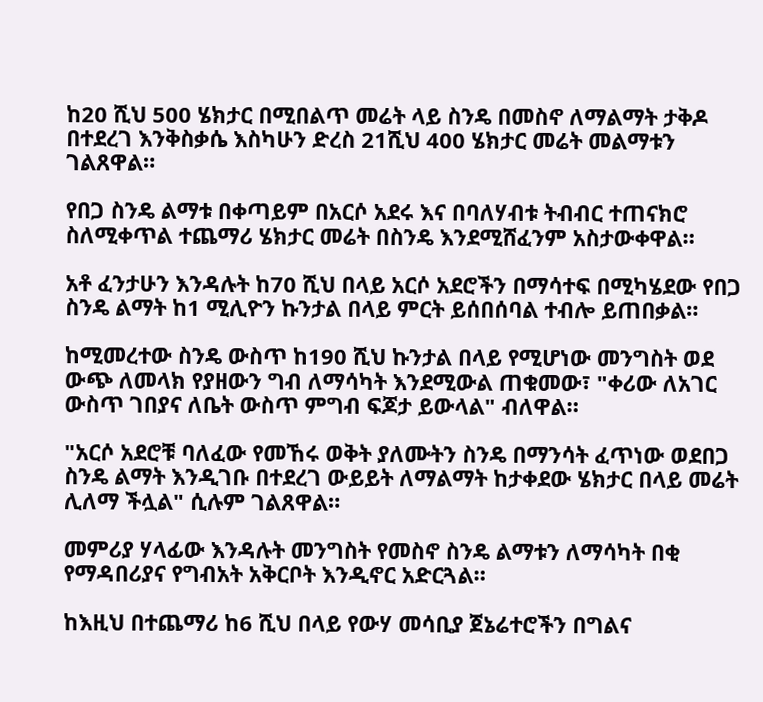ከ20 ሺህ 500 ሄክታር በሚበልጥ መሬት ላይ ስንዴ በመስኖ ለማልማት ታቅዶ በተደረገ እንቅስቃሴ እስካሁን ድረስ 21ሺህ 400 ሄክታር መሬት መልማቱን ገልጸዋል።

የበጋ ስንዴ ልማቱ በቀጣይም በአርሶ አደሩ እና በባለሃብቱ ትብብር ተጠናክሮ ስለሚቀጥል ተጨማሪ ሄክታር መሬት በስንዴ እንደሚሸፈንም አስታውቀዋል።

አቶ ፈንታሁን እንዳሉት ከ70 ሺህ በላይ አርሶ አደሮችን በማሳተፍ በሚካሄደው የበጋ ስንዴ ልማት ከ1 ሚሊዮን ኩንታል በላይ ምርት ይሰበሰባል ተብሎ ይጠበቃል።

ከሚመረተው ስንዴ ውስጥ ከ190 ሺህ ኩንታል በላይ የሚሆነው መንግስት ወደ ውጭ ለመላክ የያዘውን ግብ ለማሳካት እንደሚውል ጠቁመው፣ "ቀሪው ለአገር ውስጥ ገበያና ለቤት ውስጥ ምግብ ፍጆታ ይውላል" ብለዋል።

"አርሶ አደሮቹ ባለፈው የመኸሩ ወቅት ያለሙትን ስንዴ በማንሳት ፈጥነው ወደበጋ ስንዴ ልማት እንዲገቡ በተደረገ ውይይት ለማልማት ከታቀደው ሄክታር በላይ መሬት ሊለማ ችሏል" ሲሉም ገልጸዋል።

መምሪያ ሃላፊው እንዳሉት መንግስት የመስኖ ስንዴ ልማቱን ለማሳካት በቂ የማዳበሪያና የግብአት አቅርቦት እንዲኖር አድርጓል።

ከእዚህ በተጨማሪ ከ6 ሺህ በላይ የውሃ መሳቢያ ጀኔሬተሮችን በግልና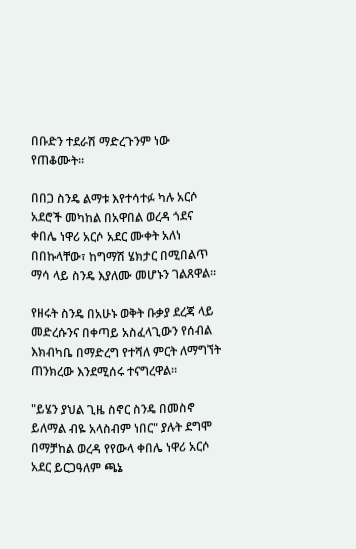በቡድን ተደራሽ ማድረጉንም ነው የጠቆሙት።

በበጋ ስንዴ ልማቱ እየተሳተፉ ካሉ አርሶ አደሮች መካከል በአዋበል ወረዳ ጎደና ቀበሌ ነዋሪ አርሶ አደር ሙቀት አለነ በበኩላቸው፣ ከግማሽ ሄክታር በሚበልጥ ማሳ ላይ ስንዴ እያለሙ መሆኑን ገልጸዋል።

የዘሩት ስንዴ በአሁኑ ወቅት ቡቃያ ደረጃ ላይ መድረሱንና በቀጣይ አስፈላጊውን የሰብል እክብካቤ በማድረግ የተሻለ ምርት ለማግኘት ጠንክረው እንደሚሰሩ ተናግረዋል።

"ይሄን ያህል ጊዜ ስኖር ስንዴ በመስኖ ይለማል ብዬ አላስብም ነበር" ያሉት ደግሞ በማቻከል ወረዳ የየውላ ቀበሌ ነዋሪ አርሶ አደር ይርጋዓለም ጫኔ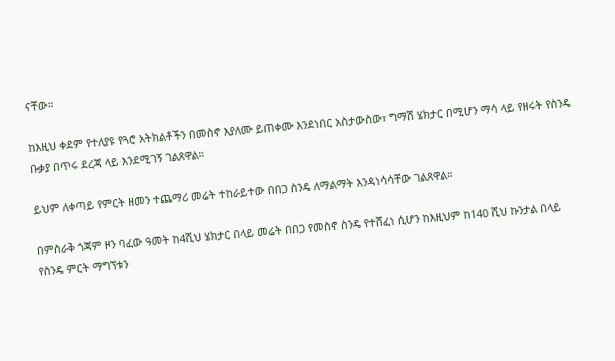ናቸው።

ከእዚህ ቀደም የተለያዩ የጓሮ አትክልቶችን በመስኖ እያለሙ ይጠቀሙ እንደነበር አስታውስው፣ ግማሽ ሄክታር በሚሆን ማሳ ላይ የዘሩት የስንዴ ቡቃያ በጥሩ ደረጃ ላይ እንደሚገኝ ገልጸዋል።

ይህም ለቀጣይ የምርት ዘመን ተጨማሪ መሬት ተከራይተው በበጋ ስንዴ ለማልማት እንዳነሳሳቸው ገልጸዋል።

በምስራቅ ጎጃም ዞን ባፈው ዓመት ከ4ሺህ ሄክታር በላይ መሬት በበጋ የመስኖ ስንዴ የተሸፈነ ሲሆን ከእዚህም ከ140 ሺህ ኩንታል በላይ የስንዴ ምርት ማግኘቱን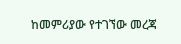ከመምሪያው የተገኘው መረጃ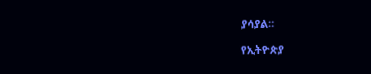ያሳያል።

የኢትዮጵያ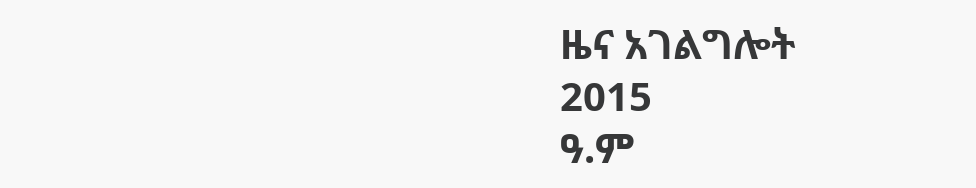ዜና አገልግሎት
2015
ዓ.ም